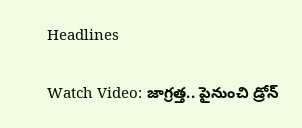Headlines

Watch Video: జాగ్రత్త.. పైనుంచి డ్రోన్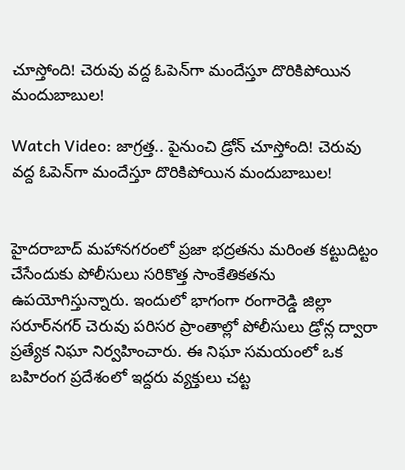చూస్తోంది! చెరువు వద్ద ఓపెన్‌గా మందేస్తూ దొరికిపోయిన మందుబాబుల!

Watch Video: జాగ్రత్త.. పైనుంచి డ్రోన్ చూస్తోంది! చెరువు వద్ద ఓపెన్‌గా మందేస్తూ దొరికిపోయిన మందుబాబుల!


హైదరాబాద్ మహానగరంలో ప్రజా భద్రతను మరింత కట్టుదిట్టం చేసేందుకు పోలీసులు సరికొత్త సాంకేతికతను ఉపయోగిస్తున్నారు. ఇందులో భాగంగా రంగారెడ్డి జిల్లా సరూర్‌నగర్ చెరువు పరిసర ప్రాంతాల్లో పోలీసులు డ్రోన్ల ద్వారా ప్రత్యేక నిఘా నిర్వహించారు. ఈ నిఘా సమయంలో ఒక బహిరంగ ప్రదేశంలో ఇద్దరు వ్యక్తులు చట్ట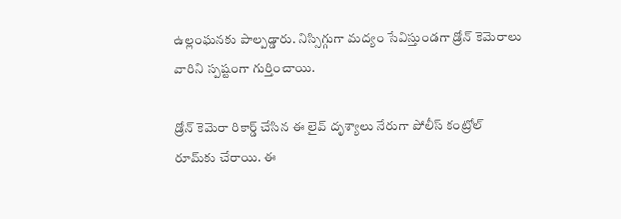ఉల్లంఘనకు పాల్పడ్డారు. నిస్సిగ్గుగా మద్యం సేవిస్తుండగా డ్రోన్ కెమెరాలు వారిని స్పష్టంగా గుర్తించాయి.

డ్రోన్ కెమెరా రికార్డ్ చేసిన ఈ లైవ్ దృశ్యాలు నేరుగా పోలీస్ కంట్రోల్ రూమ్‌కు చేరాయి. ఈ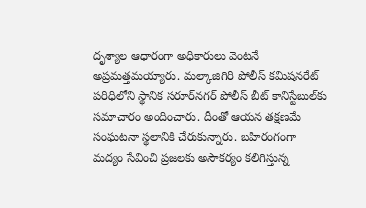దృశ్యాల ఆధారంగా అధికారులు వెంటనే అప్రమత్తమయ్యారు. మల్కాజిగిరి పోలీస్ కమిషనరేట్ పరిధిలోని స్థానిక సరూర్‌నగర్ పోలీస్ బీట్ కానిస్టేబుల్‌కు సమాచారం అందించారు. దీంతో ఆయన తక్షణమే సంఘటనా స్థలానికి చేరుకున్నారు. బహిరంగంగా మద్యం సేవించి ప్రజలకు అసౌకర్యం కలిగిస్తున్న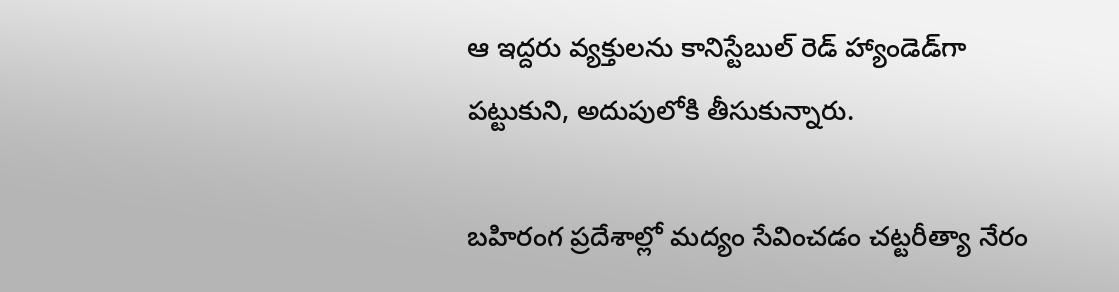ఆ ఇద్దరు వ్యక్తులను కానిస్టేబుల్ రెడ్ హ్యాండెడ్‌గా పట్టుకుని, అదుపులోకి తీసుకున్నారు.

బహిరంగ ప్రదేశాల్లో మద్యం సేవించడం చట్టరీత్యా నేరం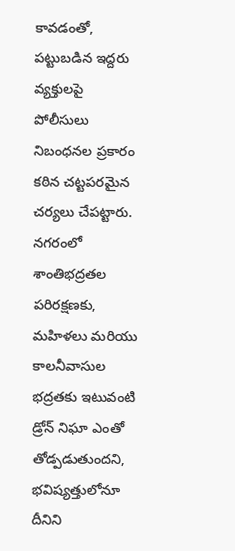కావడంతో, పట్టుబడిన ఇద్దరు వ్యక్తులపై పోలీసులు నిబంధనల ప్రకారం కఠిన చట్టపరమైన చర్యలు చేపట్టారు. నగరంలో శాంతిభద్రతల పరిరక్షణకు, మహిళలు మరియు కాలనీవాసుల భద్రతకు ఇటువంటి డ్రోన్ నిఘా ఎంతో తోడ్పడుతుందని, భవిష్యత్తులోనూ దీనిని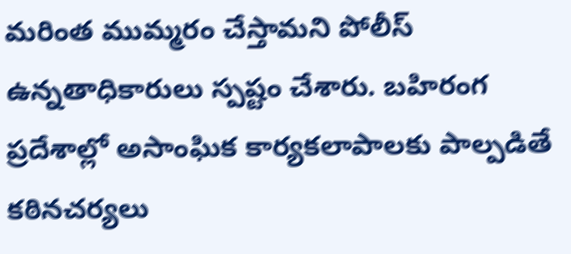మరింత ముమ్మరం చేస్తామని పోలీస్ ఉన్నతాధికారులు స్పష్టం చేశారు. బహిరంగ ప్రదేశాల్లో అసాంఘిక కార్యకలాపాలకు పాల్పడితే కఠినచర్యలు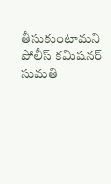తీసుకుంటామని పోలీస్ కమిషనర్ సుమతి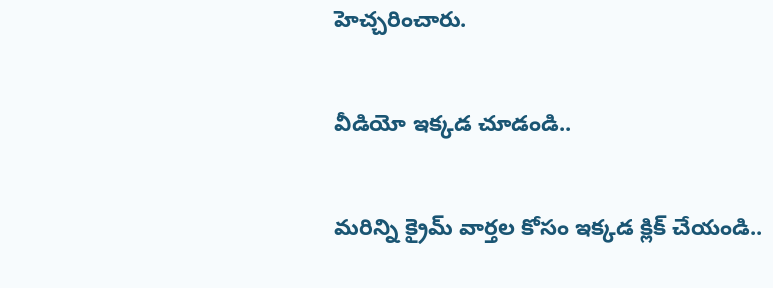హెచ్చరించారు.

వీడియో ఇక్కడ చూడండి..

మరిన్ని క్రైమ్ వార్తల కోసం ఇక్కడ క్లిక్ చేయండి..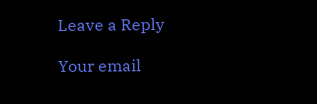Leave a Reply

Your email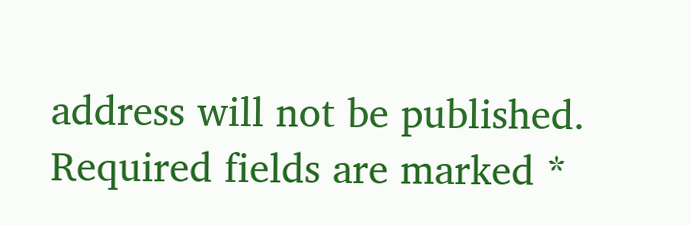address will not be published. Required fields are marked *